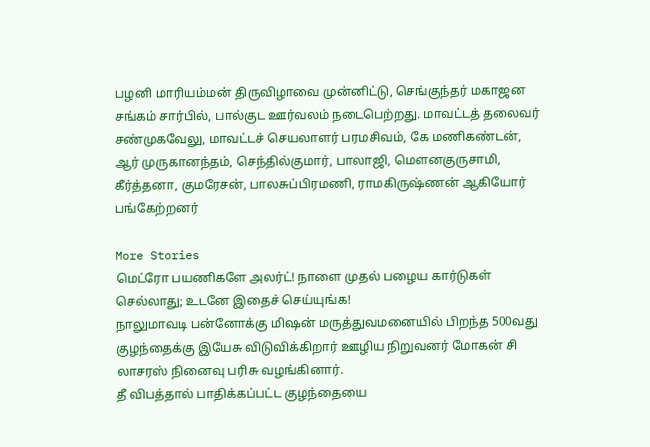பழனி மாரியம்மன் திருவிழாவை முன்னிட்டு, செங்குந்தர் மகாஜன சங்கம் சார்பில், பால்குட ஊர்வலம் நடைபெற்றது. மாவட்டத் தலைவர் சண்முகவேலு, மாவட்டச் செயலாளர் பரமசிவம், கே மணிகண்டன், ஆர் முருகானந்தம், செந்தில்குமார், பாலாஜி, மௌனகுருசாமி, கீர்த்தனா, குமரேசன், பாலசுப்பிரமணி, ராமகிருஷ்ணன் ஆகியோர் பங்கேற்றனர்

More Stories
மெட்ரோ பயணிகளே அலர்ட்! நாளை முதல் பழைய கார்டுகள் செல்லாது; உடனே இதைச் செய்யுங்க!
நாலுமாவடி பன்னோக்கு மிஷன் மருத்துவமனையில் பிறந்த 500வது குழந்தைக்கு இயேசு விடுவிக்கிறார் ஊழிய நிறுவனர் மோகன் சி லாசரஸ் நினைவு பரிசு வழங்கினார்.
தீ விபத்தால் பாதிக்கப்பட்ட குழந்தையை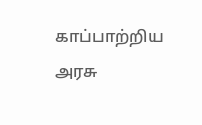காப்பாற்றிய அரசு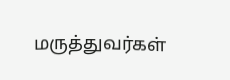மருத்துவர்கள்